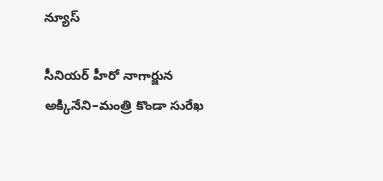న్యూస్

సీనియర్ హీరో నాగార్జున అక్కినేని–మంత్రి కొండా సురేఖ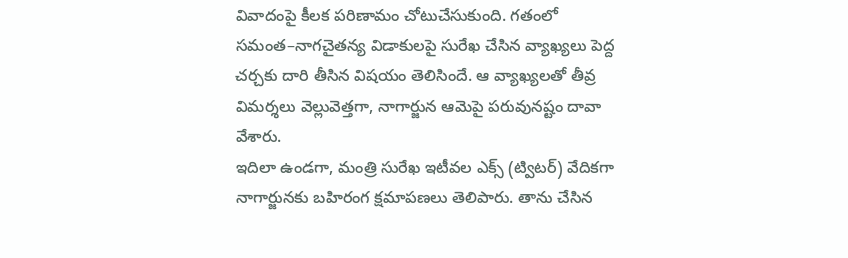వివాదంపై కీలక పరిణామం చోటుచేసుకుంది. గతంలో సమంత–నాగచైతన్య విడాకులపై సురేఖ చేసిన వ్యాఖ్యలు పెద్ద చర్చకు దారి తీసిన విషయం తెలిసిందే. ఆ వ్యాఖ్యలతో తీవ్ర విమర్శలు వెల్లువెత్తగా, నాగార్జున ఆమెపై పరువునష్టం దావా వేశారు.
ఇదిలా ఉండగా, మంత్రి సురేఖ ఇటీవల ఎక్స్ (ట్విటర్) వేదికగా నాగార్జునకు బహిరంగ క్షమాపణలు తెలిపారు. తాను చేసిన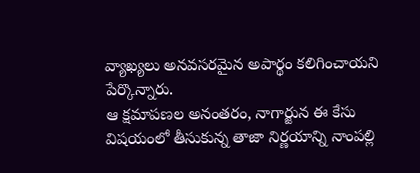వ్యాఖ్యలు అనవసరమైన అపార్థం కలిగించాయని పేర్కొన్నారు.
ఆ క్షమాపణల అనంతరం, నాగార్జున ఈ కేసు విషయంలో తీసుకున్న తాజా నిర్ణయాన్ని నాంపల్లి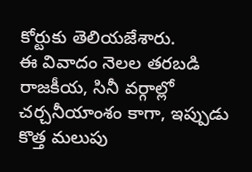కోర్టుకు తెలియజేశారు.
ఈ వివాదం నెలల తరబడి రాజకీయ, సినీ వర్గాల్లో చర్చనీయాంశం కాగా, ఇప్పుడు కొత్త మలుపు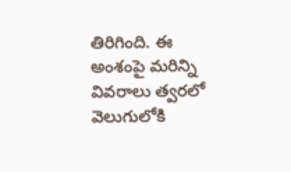తిరిగింది. ఈ అంశంపై మరిన్ని వివరాలు త్వరలో వెలుగులోకి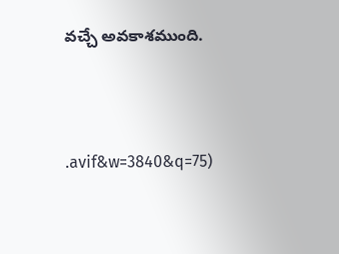వచ్చే అవకాశముంది.



.avif&w=3840&q=75)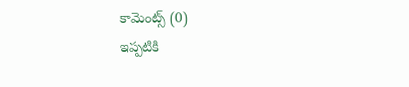కామెంట్స్ (0)
ఇప్పటికి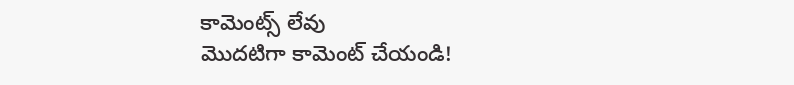కామెంట్స్ లేవు
మొదటిగా కామెంట్ చేయండి!